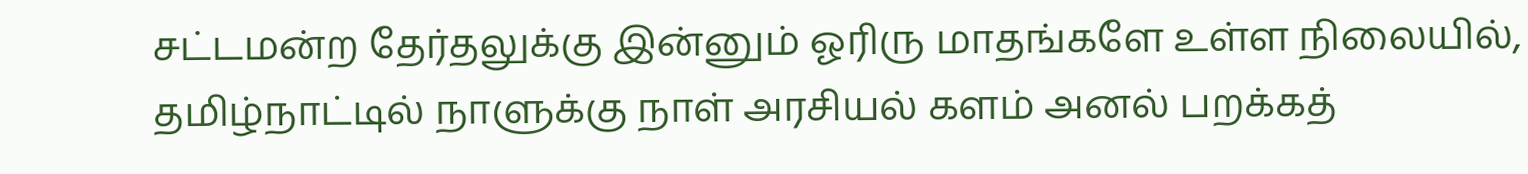சட்டமன்ற தேர்தலுக்கு இன்னும் ஓரிரு மாதங்களே உள்ள நிலையில், தமிழ்நாட்டில் நாளுக்கு நாள் அரசியல் களம் அனல் பறக்கத்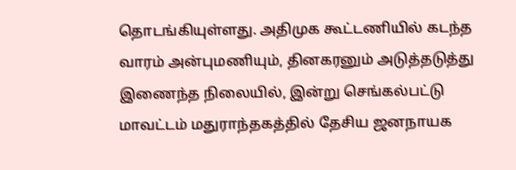தொடங்கியுள்ளது. அதிமுக கூட்டணியில் கடந்த வாரம் அன்புமணியும், தினகரனும் அடுத்தடுத்து இணைந்த நிலையில், இன்று செங்கல்பட்டு மாவட்டம் மதுராந்தகத்தில் தேசிய ஜனநாயக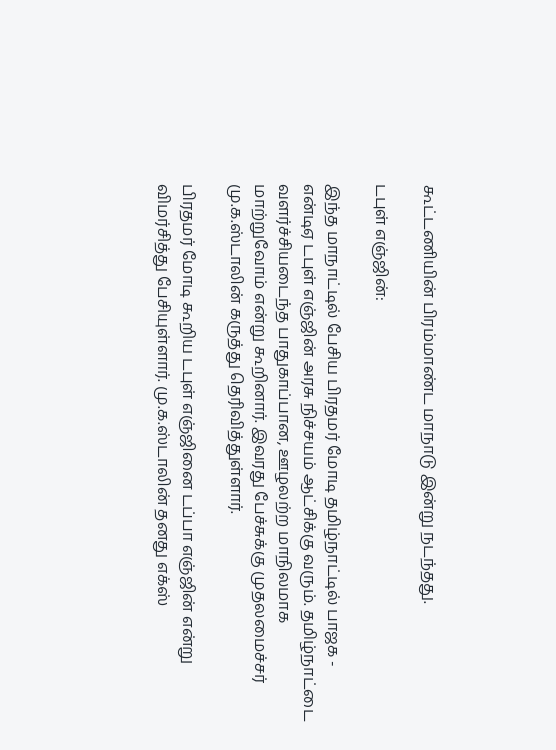கூட்டணியின் பிரம்மாண்ட மாநாடு இன்று நடந்தது.

டபுள் எஞ்ஜின்:

இந்த மாநாட்டில் பேசிய பிரதமர் மோடி தமிழ்நாட்டில் பாஜக - என்டிஏ டபுள் எஞ்ஜின் அரசு நிச்சயம் ஆட்சிக்கு வரும். தமிழ்நாட்டை வளர்ச்சியடைந்த பாதுகாப்பான, ஊழலற்ற மாநிலமாக மாற்றுவோம் என்று கூறினார். இவரது பேச்சுக்கு முதலமைச்சர் மு.க.ஸ்டாலின் கருத்து தெரிவித்துள்ளார்.

பிரதமர் மோடி கூறிய டபுள் எஞ்ஜினை டப்பா எஞ்ஜின் என்று விமர்சித்து பேசியுள்ளார். மு.க.ஸ்டாலின் தனது எக்ஸ்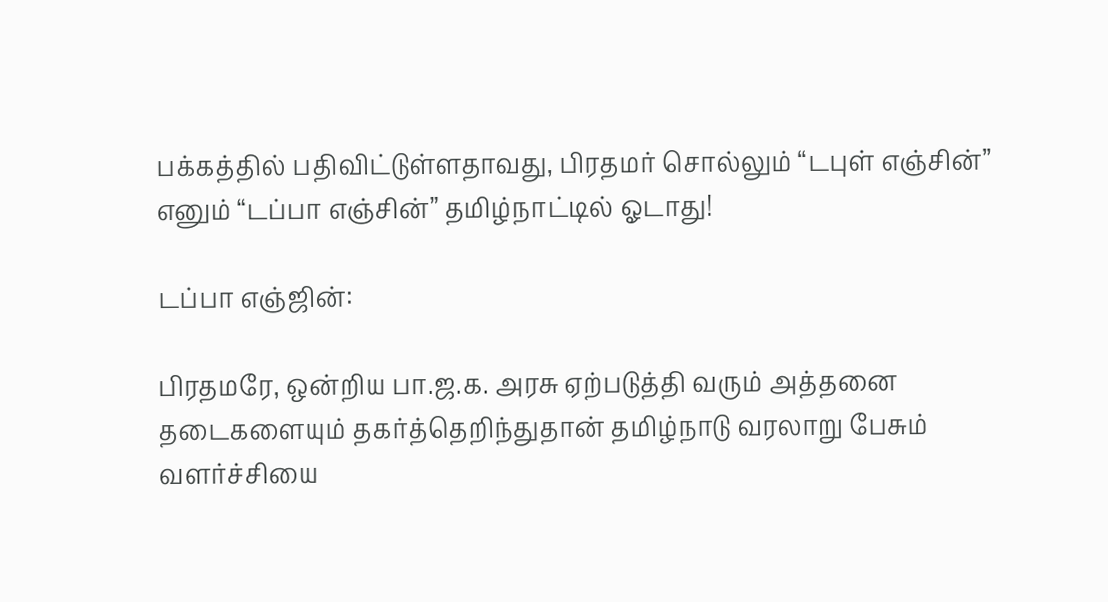பக்கத்தில் பதிவிட்டுள்ளதாவது, பிரதமர் சொல்லும் “டபுள் எஞ்சின்” எனும் “டப்பா எஞ்சின்” தமிழ்நாட்டில் ஓடாது!

டப்பா எஞ்ஜின்:

பிரதமரே, ஒன்றிய பா.ஜ.க. அரசு ஏற்படுத்தி வரும் அத்தனை தடைகளையும் தகர்த்தெறிந்துதான் தமிழ்நாடு வரலாறு பேசும் வளர்ச்சியை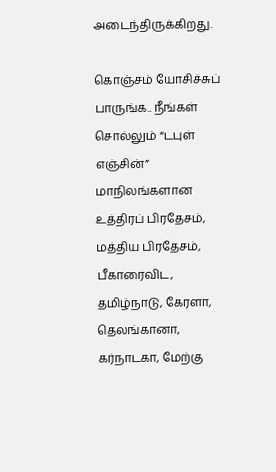அடைந்திருக்கிறது.

கொஞ்சம் யோசிச்சுப் பாருங்க.. நீங்கள் சொல்லும் “டபுள் எஞ்சின்” மாநிலங்களான உத்திரப் பிரதேசம், மத்திய பிரதேசம், பீகாரைவிட, தமிழ்நாடு, கேரளா, தெலங்கானா, கர்நாடகா, மேற்கு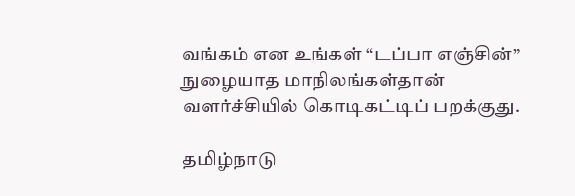வங்கம் என உங்கள் “டப்பா எஞ்சின்” நுழையாத மாநிலங்கள்தான் வளர்ச்சியில் கொடிகட்டிப் பறக்குது.

தமிழ்நாடு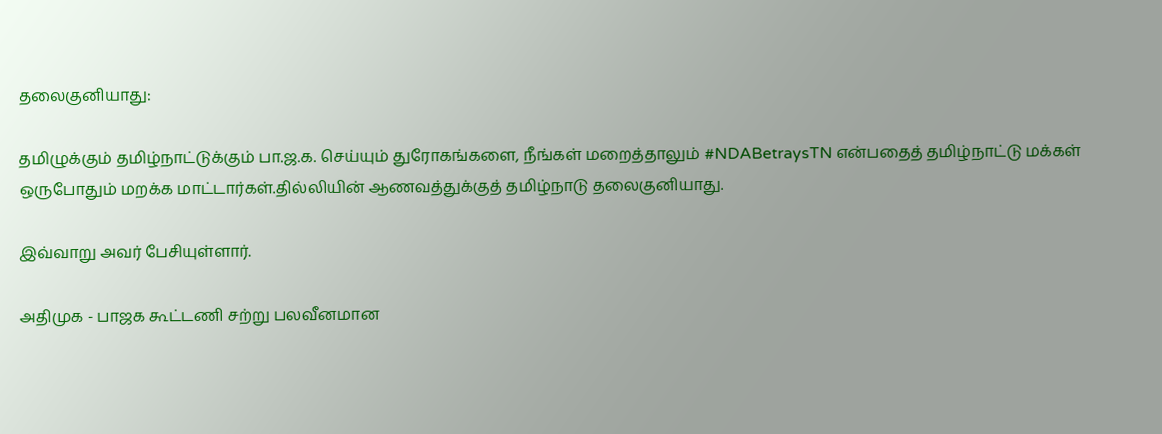தலைகுனியாது:

தமிழுக்கும் தமிழ்நாட்டுக்கும் பா.ஜ.க. செய்யும் துரோகங்களை, நீங்கள் மறைத்தாலும் #NDABetraysTN என்பதைத் தமிழ்நாட்டு மக்கள் ஒருபோதும் மறக்க மாட்டார்கள்.தில்லியின் ஆணவத்துக்குத் தமிழ்நாடு தலைகுனியாது.

இவ்வாறு அவர் பேசியுள்ளார்.

அதிமுக - பாஜக கூட்டணி சற்று பலவீனமான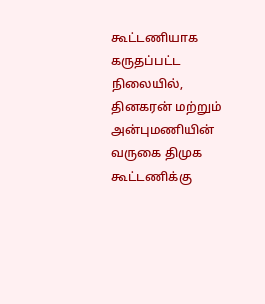கூட்டணியாக கருதப்பட்ட நிலையில், தினகரன் மற்றும் அன்புமணியின் வருகை திமுக கூட்டணிக்கு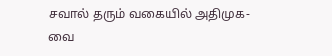சவால் தரும் வகையில் அதிமுக-வை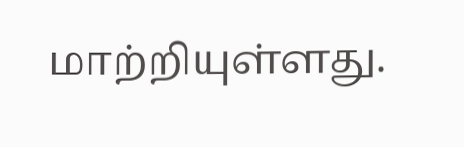மாற்றியுள்ளது.